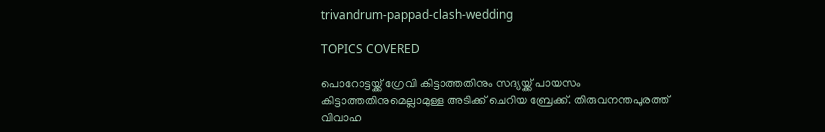trivandrum-pappad-clash-wedding

TOPICS COVERED

പൊറോട്ടയ്ക്ക് ഗ്രേവി കിട്ടാത്തതിനും സദ്യയ്ക്ക് പായസം കിട്ടാത്തതിനുമെല്ലാമുള്ള അടിക്ക് ചെറിയ ബ്രേക്ക്. തിരുവനന്തപുരത്ത് വിവാഹ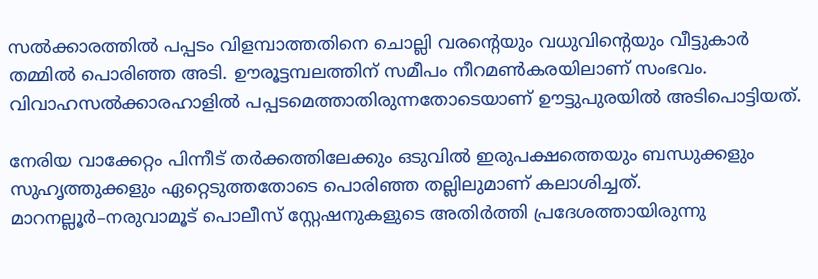സല്‍ക്കാരത്തില്‍ പപ്പടം വിളമ്പാത്തതിനെ ചൊല്ലി വരന്‍റെയും വധുവിന്‍റെയും വീട്ടുകാര്‍ തമ്മില്‍ പൊരിഞ്ഞ അടി. ഊരൂട്ടമ്പലത്തിന് സമീപം നീറമണ്‍കരയിലാണ് സംഭവം. വിവാഹസല്‍ക്കാരഹാളില്‍ പപ്പടമെത്താതിരുന്നതോടെയാണ് ഊട്ടുപുരയില്‍ അടിപൊട്ടിയത്.

നേരിയ വാക്കേറ്റം പിന്നീട് തര്‍ക്കത്തിലേക്കും ഒടുവില്‍ ഇരുപക്ഷത്തെയും ബന്ധുക്കളും സുഹൃത്തുക്കളും ഏറ്റെടുത്തതോടെ പൊരിഞ്ഞ തല്ലിലുമാണ് കലാശിച്ചത്. മാറനല്ലൂര്‍–നരുവാമൂട് പൊലീസ് സ്റ്റേഷനുകളുടെ അതിര്‍ത്തി പ്രദേശത്തായിരുന്നു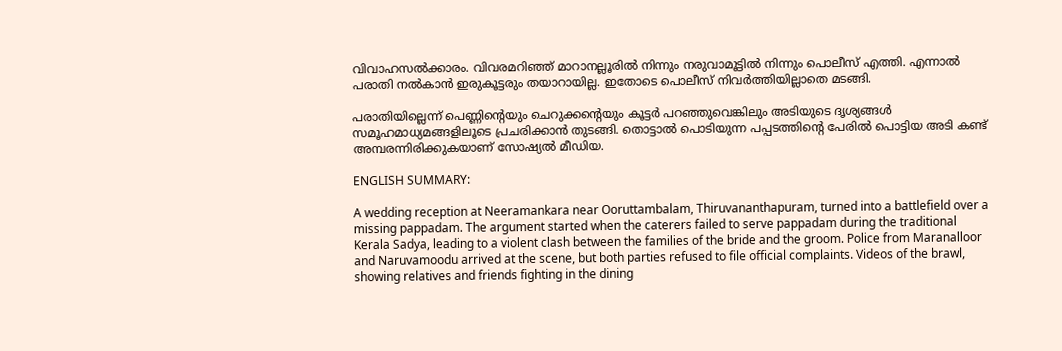വിവാഹസല്‍ക്കാരം. വിവരമറിഞ്ഞ് മാറാനല്ലൂരില്‍ നിന്നും നരുവാമൂട്ടില്‍ നിന്നും പൊലീസ് എത്തി. എന്നാല്‍ പരാതി നല്‍കാന്‍ ഇരുകൂട്ടരും തയാറായില്ല. ഇതോടെ പൊലീസ് നിവര്‍ത്തിയില്ലാതെ മടങ്ങി.

പരാതിയില്ലെന്ന് പെണ്ണിന്‍റെയും ചെറുക്കന്‍റെയും കൂട്ടര്‍ പറഞ്ഞുവെങ്കിലും അടിയുടെ ദൃശ്യങ്ങള്‍ സമൂഹമാധ്യമങ്ങളിലൂടെ പ്രചരിക്കാന്‍ തുടങ്ങി. തൊട്ടാല്‍ പൊടിയുന്ന പപ്പടത്തിന്‍റെ പേരില്‍ പൊട്ടിയ അടി കണ്ട് അമ്പരന്നിരിക്കുകയാണ് സോഷ്യല്‍ മീഡിയ.

ENGLISH SUMMARY:

A wedding reception at Neeramankara near Ooruttambalam, Thiruvananthapuram, turned into a battlefield over a missing pappadam. The argument started when the caterers failed to serve pappadam during the traditional Kerala Sadya, leading to a violent clash between the families of the bride and the groom. Police from Maranalloor and Naruvamoodu arrived at the scene, but both parties refused to file official complaints. Videos of the brawl, showing relatives and friends fighting in the dining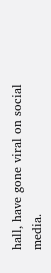hall, have gone viral on social media.